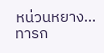หน่วนหยาง... ทารก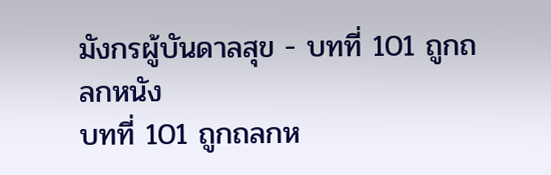มังกรผู้บันดาลสุข - บทที่ 101 ถูกถลกหนัง
บทที่ 101 ถูกถลกห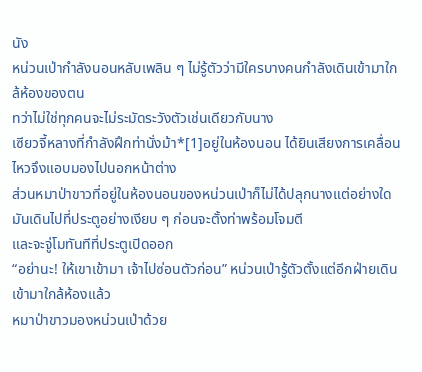นัง
หน่วนเป่ากำลังนอนหลับเพลิน ๆ ไม่รู้ตัวว่ามีใครบางคนกำลังเดินเข้ามาใกล้ห้องของตน
ทว่าไม่ใช่ทุกคนจะไม่ระมัดระวังตัวเช่นเดียวกับนาง
เซียวจี้หลางที่กำลังฝึกท่านั่งม้า*[1]อยู่ในห้องนอน ได้ยินเสียงการเคลื่อนไหวจึงแอบมองไปนอกหน้าต่าง
ส่วนหมาป่าขาวที่อยู่ในห้องนอนของหน่วนเป่าก็ไม่ได้ปลุกนางแต่อย่างใด มันเดินไปที่ประตูอย่างเงียบ ๆ ก่อนจะตั้งท่าพร้อมโจมตี
และจะจู่โมทันทีที่ประตูเปิดออก
“อย่านะ! ให้เขาเข้ามา เจ้าไปซ่อนตัวก่อน” หน่วนเป่ารู้ตัวตั้งแต่อีกฝ่ายเดินเข้ามาใกล้ห้องแล้ว
หมาป่าขาวมองหน่วนเป่าด้วย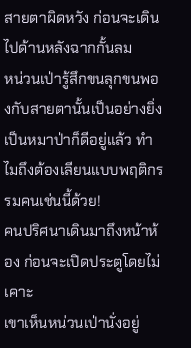สายตาผิดหวัง ก่อนจะเดินไปด้านหลังฉากกั้นลม
หน่วนเป่ารู้สึกขนลุกขนพองกับสายตานั้นเป็นอย่างยิ่ง เป็นหมาป่าก็ดีอยู่แล้ว ทำไมถึงต้องเลียนแบบพฤติกรรมคนเช่นนี้ด้วย!
คนปริศนาเดินมาถึงหน้าห้อง ก่อนจะเปิดประตูโดยไม่เคาะ
เขาเห็นหน่วนเป่านั่งอยู่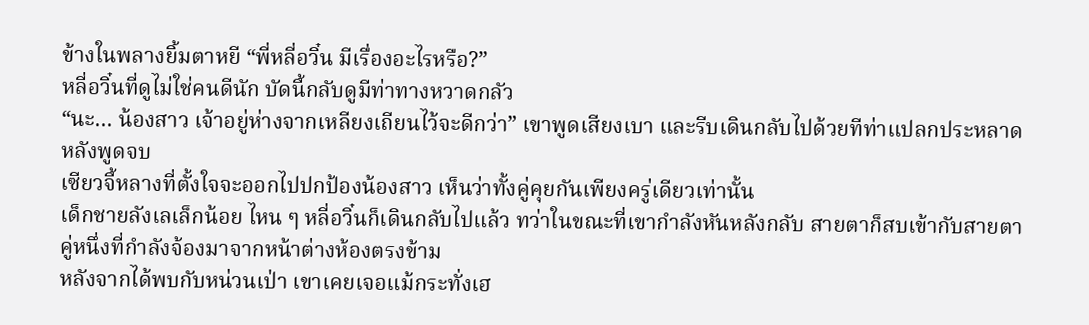ข้างในพลางยิ้มตาหยี “พี่หลี่อวิ๋น มีเรื่องอะไรหรือ?”
หลี่อวิ๋นที่ดูไม่ใช่คนดีนัก บัดนี้กลับดูมีท่าทางหวาดกลัว
“นะ… น้องสาว เจ้าอยู่ห่างจากเหลียงเถียนไว้จะดีกว่า” เขาพูดเสียงเบา และรีบเดินกลับไปด้วยทีท่าแปลกประหลาดหลังพูดจบ
เซียวจี้หลางที่ตั้งใจจะออกไปปกป้องน้องสาว เห็นว่าทั้งคู่คุยกันเพียงครู่เดียวเท่านั้น
เด็กชายลังเลเล็กน้อย ไหน ๆ หลี่อวิ๋นก็เดินกลับไปแล้ว ทว่าในขณะที่เขากำลังหันหลังกลับ สายตาก็สบเข้ากับสายตาคู่หนึ่งที่กำลังจ้องมาจากหน้าต่างห้องตรงข้าม
หลังจากได้พบกับหน่วนเป่า เขาเคยเจอแม้กระทั่งเฮ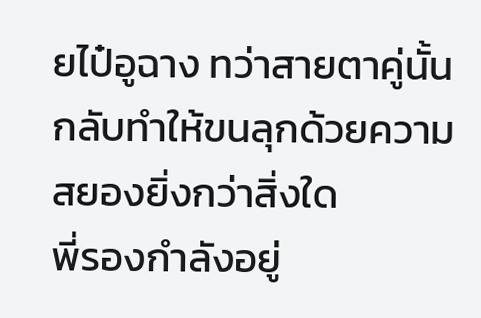ยไป๋อูฉาง ทว่าสายตาคู่นั้นกลับทำให้ขนลุกด้วยความสยองยิ่งกว่าสิ่งใด
พี่รองกำลังอยู่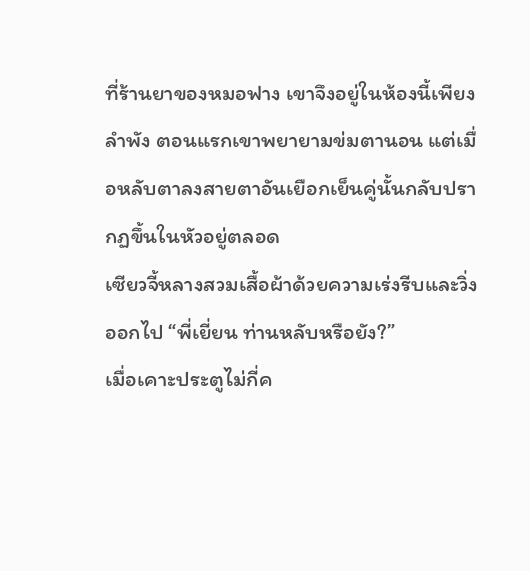ที่ร้านยาของหมอฟาง เขาจึงอยู่ในห้องนี้เพียงลำพัง ตอนแรกเขาพยายามข่มตานอน แต่เมื่อหลับตาลงสายตาอันเยือกเย็นคู่นั้นกลับปรากฏขึ้นในหัวอยู่ตลอด
เซียวจี้หลางสวมเสื้อผ้าด้วยความเร่งรีบและวิ่งออกไป “พี่เยี่ยน ท่านหลับหรือยัง?”
เมื่อเคาะประตูไม่กี่ค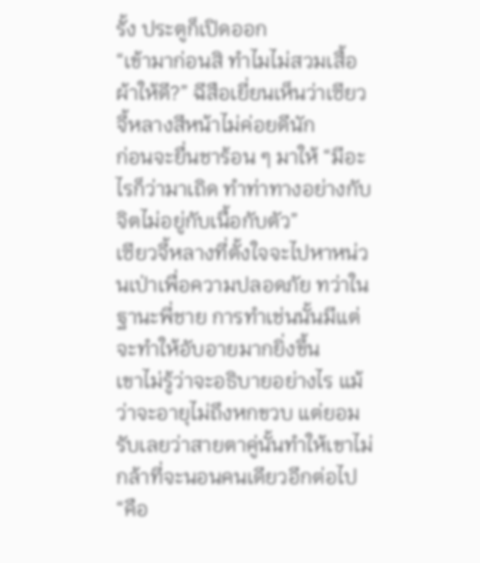รั้ง ประตูก็เปิดออก
“เข้ามาก่อนสิ ทำไมไม่สวมเสื้อผ้าให้ดี?” ฉีสือเยี่ยนเห็นว่าเซียวจี้หลางสีหน้าไม่ค่อยดีนัก
ก่อนจะยื่นชาร้อน ๆ มาให้ “มีอะไรก็ว่ามาเถิด ทำท่าทางอย่างกับจิตไม่อยู่กับเนื้อกับตัว”
เซียวจี้หลางที่ตั้งใจจะไปหาหน่วนเป่าเพื่อความปลอดภัย ทว่าในฐานะพี่ชาย การทำเช่นนั้นมีแต่จะทำให้อับอายมากยิ่งขึ้น
เขาไม่รู้ว่าจะอธิบายอย่างไร แม้ว่าจะอายุไม่ถึงหกขวบ แต่ยอมรับเลยว่าสายตาคู่นั้นทำให้เขาไม่กล้าที่จะนอนคนเดียวอีกต่อไป
“คือ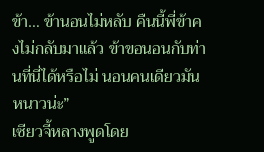ข้า… ข้านอนไม่หลับ คืนนี้พี่ข้าคงไม่กลับมาแล้ว ข้าขอนอนกับท่านที่นี่ได้หรือไม่ นอนคนเดียวมันหนาวน่ะ”
เซียวจี้หลางพูดโดย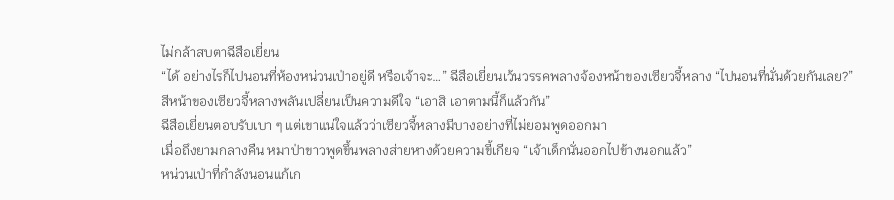ไม่กล้าสบตาฉีสือเยี่ยน
“ได้ อย่างไรก็ไปนอนที่ห้องหน่วนเป่าอยู่ดี หรือเจ้าจะ…” ฉีสือเยี่ยนเว้นวรรคพลางจ้องหน้าของเซียวจี้หลาง “ไปนอนที่นั่นด้วยกันเลย?”
สีหน้าของเซียวจี้หลางพลันเปลี่ยนเป็นความดีใจ “เอาสิ เอาตามนี้ก็แล้วกัน”
ฉีสือเยี่ยนตอบรับเบา ๆ แต่เขาแน่ใจแล้วว่าเซียวจี้หลางมีบางอย่างที่ไม่ยอมพูดออกมา
เมื่อถึงยามกลางคืน หมาป่าขาวพูดขึ้นพลางส่ายหางด้วยความขี้เกียจ “เจ้าเด็กนั่นออกไปข้างนอกแล้ว”
หน่วนเป่าที่กำลังนอนแก้เก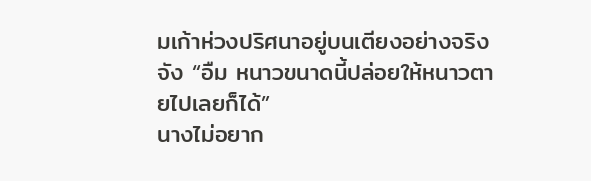มเก้าห่วงปริศนาอยู่บนเตียงอย่างจริงจัง “อืม หนาวขนาดนี้ปล่อยให้หนาวตายไปเลยก็ได้”
นางไม่อยาก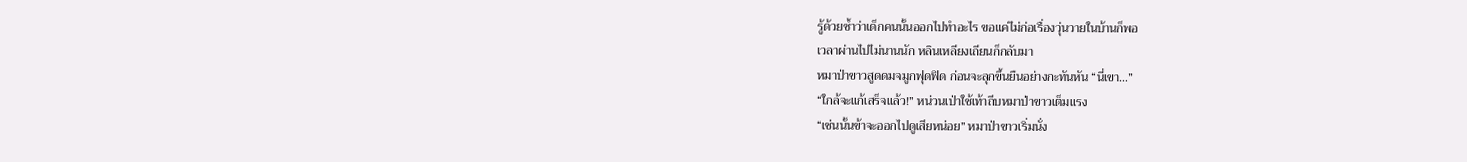รู้ด้วยซ้ำว่าเด็กคนนั้นออกไปทำอะไร ขอแค่ไม่ก่อเรื่องวุ่นวายในบ้านก็พอ
เวลาผ่านไปไม่นานนัก หลินเหลียงเถียนก็กลับมา
หมาป่าขาวสูดดมจมูกฟุดฟิด ก่อนจะลุกขึ้นยืนอย่างกะทันหัน “นี่เขา…”
“ใกล้จะแก้เสร็จแล้ว!” หน่วนเป่าใช้เท้าถีบหมาป่าขาวเต็มแรง
“เช่นนั้นข้าจะออกไปดูเสียหน่อย” หมาป่าขาวเริ่มนั่ง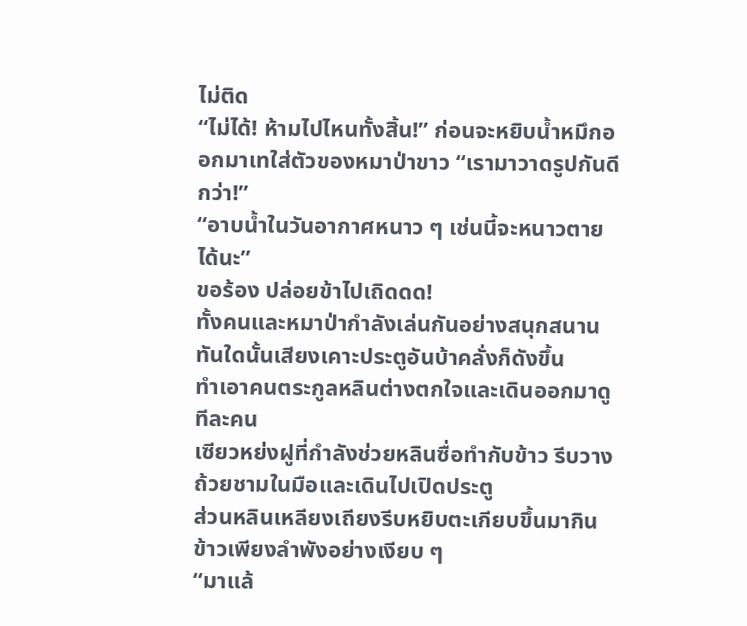ไม่ติด
“ไม่ได้! ห้ามไปไหนทั้งสิ้น!” ก่อนจะหยิบน้ำหมึกออกมาเทใส่ตัวของหมาป่าขาว “เรามาวาดรูปกันดีกว่า!”
“อาบน้ำในวันอากาศหนาว ๆ เช่นนี้จะหนาวตายได้นะ”
ขอร้อง ปล่อยข้าไปเถิดดด!
ทั้งคนและหมาป่ากำลังเล่นกันอย่างสนุกสนาน ทันใดนั้นเสียงเคาะประตูอันบ้าคลั่งก็ดังขึ้น
ทำเอาคนตระกูลหลินต่างตกใจและเดินออกมาดูทีละคน
เซียวหย่งฝูที่กำลังช่วยหลินซื่อทำกับข้าว รีบวางถ้วยชามในมือและเดินไปเปิดประตู
ส่วนหลินเหลียงเถียงรีบหยิบตะเกียบขึ้นมากินข้าวเพียงลำพังอย่างเงียบ ๆ
“มาแล้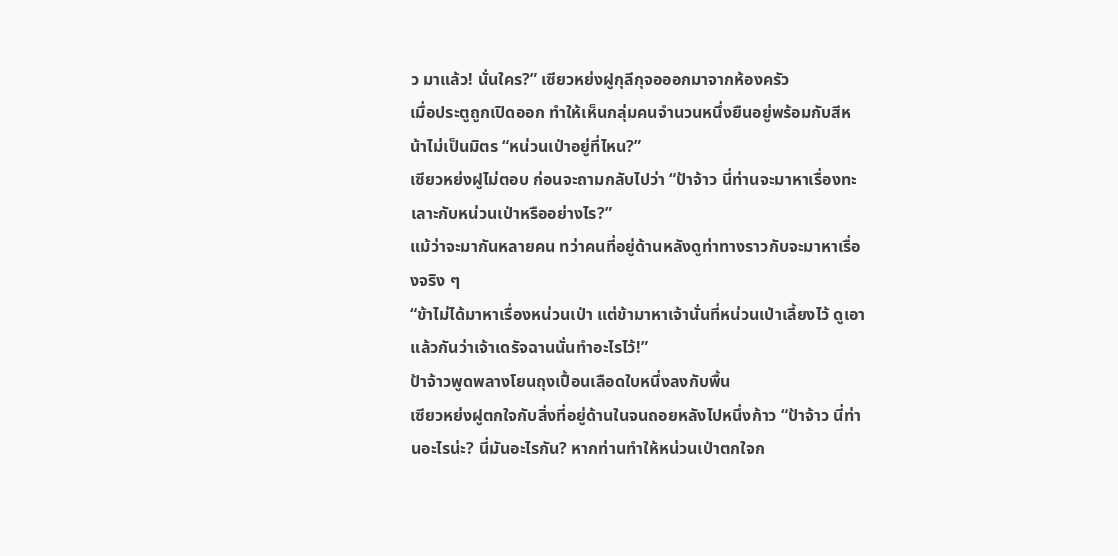ว มาแล้ว! นั่นใคร?” เซียวหย่งฝูกุลีกุจอออกมาจากห้องครัว
เมื่อประตูถูกเปิดออก ทำให้เห็นกลุ่มคนจำนวนหนึ่งยืนอยู่พร้อมกับสีหน้าไม่เป็นมิตร “หน่วนเป่าอยู่ที่ไหน?”
เซียวหย่งฝูไม่ตอบ ก่อนจะถามกลับไปว่า “ป้าจ้าว นี่ท่านจะมาหาเรื่องทะเลาะกับหน่วนเป่าหรืออย่างไร?”
แม้ว่าจะมากันหลายคน ทว่าคนที่อยู่ด้านหลังดูท่าทางราวกับจะมาหาเรื่องจริง ๆ
“ข้าไม่ได้มาหาเรื่องหน่วนเป่า แต่ข้ามาหาเจ้านั่นที่หน่วนเป่าเลี้ยงไว้ ดูเอาแล้วกันว่าเจ้าเดรัจฉานนั่นทำอะไรไว้!”
ป้าจ้าวพูดพลางโยนถุงเปื้อนเลือดใบหนึ่งลงกับพื้น
เซียวหย่งฝูตกใจกับสิ่งที่อยู่ด้านในจนถอยหลังไปหนึ่งก้าว “ป้าจ้าว นี่ท่านอะไรน่ะ? นี่มันอะไรกัน? หากท่านทำให้หน่วนเป่าตกใจก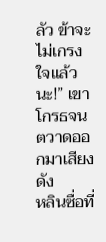ลัว ข้าจะไม่เกรงใจแล้วนะ!” เขาโกรธจนตวาดออกมาเสียงดัง
หลินซื่อที่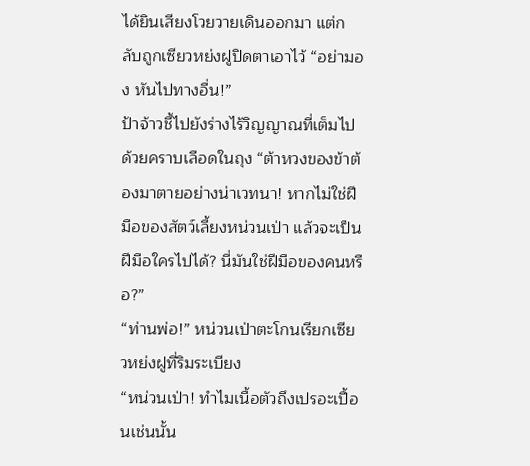ได้ยินเสียงโวยวายเดินออกมา แต่กลับถูกเซียวหย่งฝูปิดตาเอาไว้ “อย่ามอง หันไปทางอื่น!”
ป้าจ้าวชี้ไปยังร่างไร้วิญญาณที่เต็มไปด้วยคราบเลือดในถุง “ต้าหวงของข้าต้องมาตายอย่างน่าเวทนา! หากไม่ใช่ฝีมือของสัตว์เลี้ยงหน่วนเป่า แล้วจะเป็นฝีมือใครไปได้? นี่มันใช่ฝีมือของคนหรือ?”
“ท่านพ่อ!” หน่วนเป่าตะโกนเรียกเซียวหย่งฝูที่ริมระเบียง
“หน่วนเป่า! ทำไมเนื้อตัวถึงเปรอะเปื้อนเช่นนั้น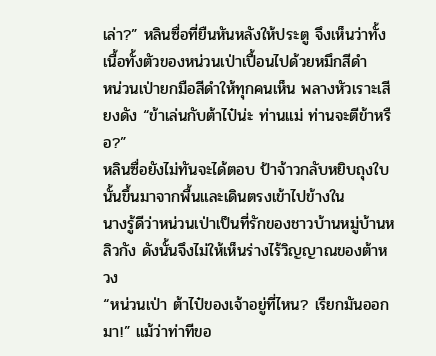เล่า?” หลินซื่อที่ยืนหันหลังให้ประตู จึงเห็นว่าทั้งเนื้อทั้งตัวของหน่วนเป่าเปื้อนไปด้วยหมึกสีดำ
หน่วนเป่ายกมือสีดำให้ทุกคนเห็น พลางหัวเราะเสียงดัง “ข้าเล่นกับต้าไป๋น่ะ ท่านแม่ ท่านจะตีข้าหรือ?”
หลินซื่อยังไม่ทันจะได้ตอบ ป้าจ้าวกลับหยิบถุงใบนั้นขึ้นมาจากพื้นและเดินตรงเข้าไปข้างใน
นางรู้ดีว่าหน่วนเป่าเป็นที่รักของชาวบ้านหมู่บ้านหลิวกัง ดังนั้นจึงไม่ให้เห็นร่างไร้วิญญาณของต้าหวง
“หน่วนเป่า ต้าไป๋ของเจ้าอยู่ที่ไหน? เรียกมันออกมา!” แม้ว่าท่าทีขอ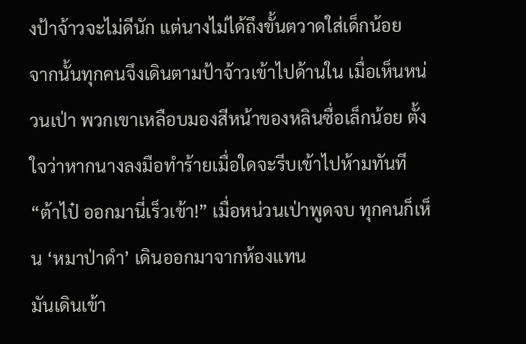งป้าจ้าวจะไม่ดีนัก แต่นางไม่ได้ถึงขั้นตวาดใส่เด็กน้อย
จากนั้นทุกคนจึงเดินตามป้าจ้าวเข้าไปด้านใน เมื่อเห็นหน่วนเป่า พวกเขาเหลือบมองสีหน้าของหลินซื่อเล็กน้อย ตั้งใจว่าหากนางลงมือทำร้ายเมื่อใดจะรีบเข้าไปห้ามทันที
“ต้าไป๋ ออกมานี่เร็วเข้า!” เมื่อหน่วนเป่าพูดจบ ทุกคนก็เห็น ‘หมาป่าดำ’ เดินออกมาจากห้องแทน
มันเดินเข้า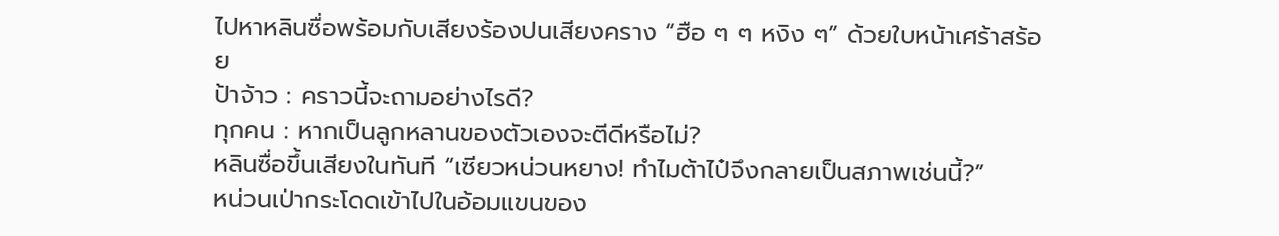ไปหาหลินซื่อพร้อมกับเสียงร้องปนเสียงคราง “ฮือ ๆ ๆ หงิง ๆ” ด้วยใบหน้าเศร้าสร้อย
ป้าจ้าว : คราวนี้จะถามอย่างไรดี?
ทุกคน : หากเป็นลูกหลานของตัวเองจะตีดีหรือไม่?
หลินซื่อขึ้นเสียงในทันที “เซียวหน่วนหยาง! ทำไมต้าไป๋จึงกลายเป็นสภาพเช่นนี้?”
หน่วนเป่ากระโดดเข้าไปในอ้อมแขนของ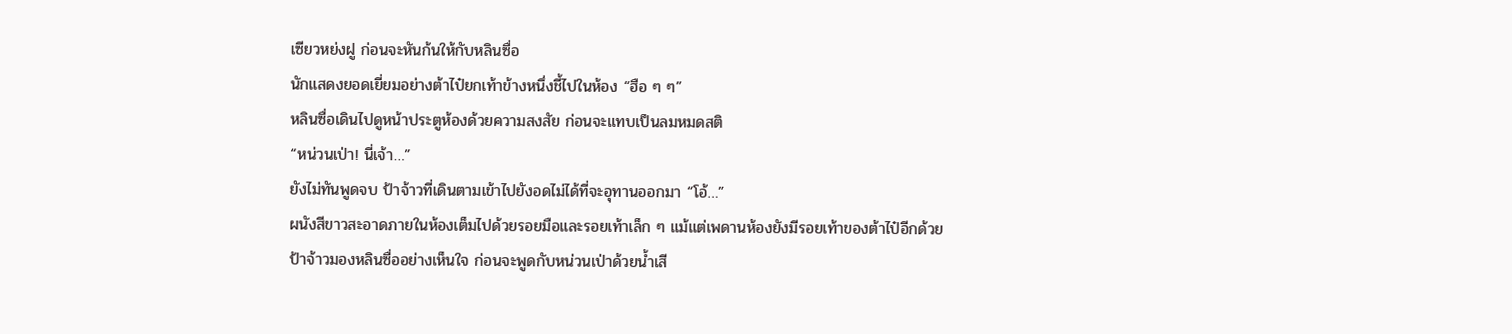เซียวหย่งฝู ก่อนจะหันก้นให้กับหลินซื่อ
นักแสดงยอดเยี่ยมอย่างต้าไป๋ยกเท้าข้างหนึ่งชี้ไปในห้อง “ฮือ ๆ ๆ”
หลินซื่อเดินไปดูหน้าประตูห้องด้วยความสงสัย ก่อนจะแทบเป็นลมหมดสติ
“หน่วนเป่า! นี่เจ้า…”
ยังไม่ทันพูดจบ ป้าจ้าวที่เดินตามเข้าไปยังอดไม่ได้ที่จะอุทานออกมา “โอ้…”
ผนังสีขาวสะอาดภายในห้องเต็มไปด้วยรอยมือและรอยเท้าเล็ก ๆ แม้แต่เพดานห้องยังมีรอยเท้าของต้าไป๋อีกด้วย
ป้าจ้าวมองหลินซื่ออย่างเห็นใจ ก่อนจะพูดกับหน่วนเป่าด้วยน้ำเสี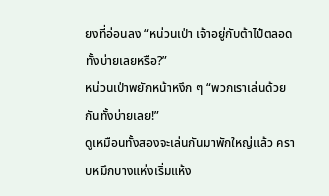ยงที่อ่อนลง “หน่วนเป่า เจ้าอยู่กับต้าไป๋ตลอดทั้งบ่ายเลยหรือ?”
หน่วนเป่าพยักหน้าหงึก ๆ “พวกเราเล่นด้วยกันทั้งบ่ายเลย!”
ดูเหมือนทั้งสองจะเล่นกันมาพักใหญ่แล้ว คราบหมึกบางแห่งเริ่มแห้ง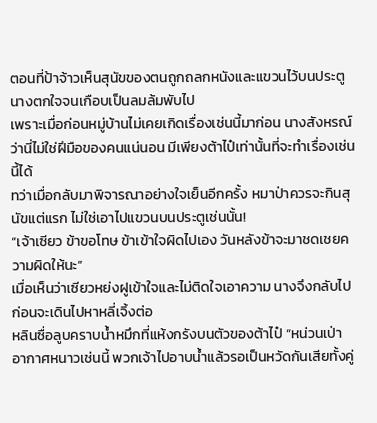ตอนที่ป้าจ้าวเห็นสุนัขของตนถูกถลกหนังและแขวนไว้บนประตู นางตกใจจนเกือบเป็นลมล้มพับไป
เพราะเมื่อก่อนหมู่บ้านไม่เคยเกิดเรื่องเช่นนี้มาก่อน นางสังหรณ์ว่านี่ไม่ใช่ฝีมือของคนแน่นอน มีเพียงต้าไป๋เท่านั้นที่จะทำเรื่องเช่นนี้ได้
ทว่าเมื่อกลับมาพิจารณาอย่างใจเย็นอีกครั้ง หมาป่าควรจะกินสุนัขแต่แรก ไม่ใช่เอาไปแขวนบนประตูเช่นนั้น!
“เจ้าเซียว ข้าขอโทษ ข้าเข้าใจผิดไปเอง วันหลังข้าจะมาชดเชยความผิดให้นะ”
เมื่อเห็นว่าเซียวหย่งฝูเข้าใจและไม่ติดใจเอาความ นางจึงกลับไป ก่อนจะเดินไปหาหลี่เจิ้งต่อ
หลินซื่อลูบคราบน้ำหมึกที่แห้งกรังบนตัวของต้าไป๋ “หน่วนเป่า อากาศหนาวเช่นนี้ พวกเจ้าไปอาบน้ำแล้วรอเป็นหวัดกันเสียทั้งคู่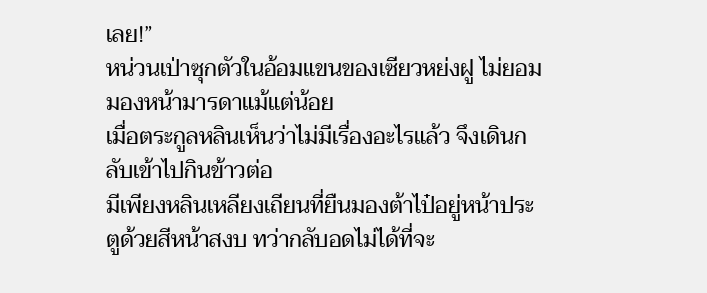เลย!”
หน่วนเป่าซุกตัวในอ้อมแขนของเซียวหย่งฝู ไม่ยอมมองหน้ามารดาแม้แต่น้อย
เมื่อตระกูลหลินเห็นว่าไม่มีเรื่องอะไรแล้ว จึงเดินกลับเข้าไปกินข้าวต่อ
มีเพียงหลินเหลียงเถียนที่ยืนมองต้าไป๋อยู่หน้าประตูด้วยสีหน้าสงบ ทว่ากลับอดไม่ได้ที่จะ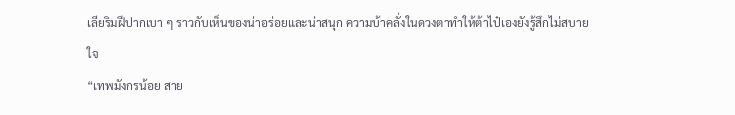เลียริมฝีปากเบา ๆ ราวกับเห็นของน่าอร่อยและน่าสนุก ความบ้าคลั่งในดวงตาทำให้ต้าไป๋เองยังรู้สึกไม่สบายใจ
“เทพมังกรน้อย สาย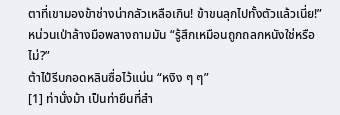ตาที่เขามองข้าช่างน่ากลัวเหลือเกิน! ข้าขนลุกไปทั้งตัวแล้วเนี่ย!”
หน่วนเป่าล้างมือพลางถามมัน “รู้สึกเหมือนถูกถลกหนังใช่หรือไม่?”
ต้าไป๋รีบกอดหลินซื่อไว้แน่น “หงิง ๆ ๆ”
[1] ท่านั่งม้า เป็นท่ายืนที่สำ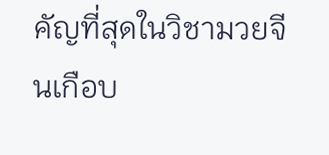คัญที่สุดในวิชามวยจีนเกือบ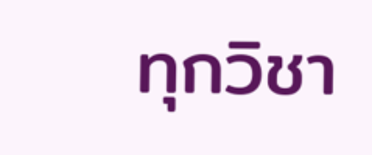ทุกวิชา